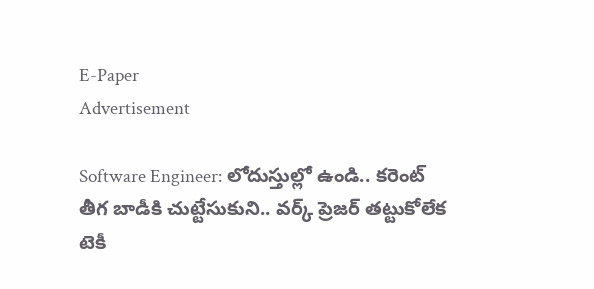E-Paper
Advertisement

Software Engineer: లోదుస్తుల్లో ఉండి.. కరెంట్ తీగ బాడీకి చుట్టేసుకుని.. వర్క్ ప్రెజర్ తట్టుకోలేక టెకీ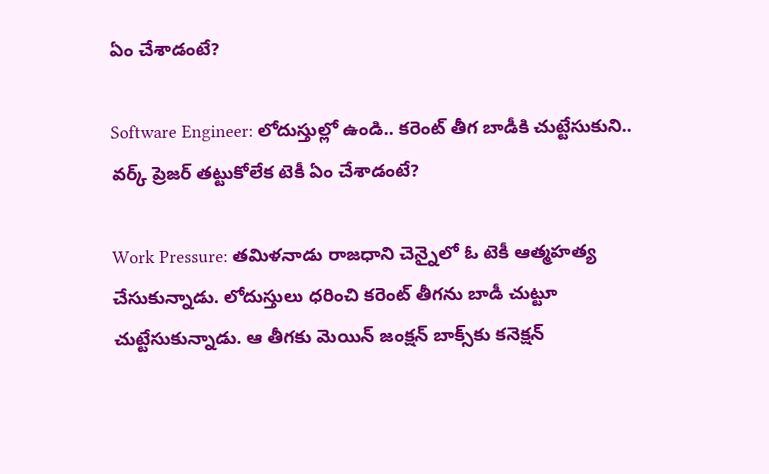ఏం చేశాడంటే?

Software Engineer: లోదుస్తుల్లో ఉండి.. కరెంట్ తీగ బాడీకి చుట్టేసుకుని.. వర్క్ ప్రెజర్ తట్టుకోలేక టెకీ ఏం చేశాడంటే?

Work Pressure: తమిళనాడు రాజధాని చెన్నైలో ఓ టెకీ ఆత్మహత్య చేసుకున్నాడు. లోదుస్తులు ధరించి కరెంట్ తీగను బాడీ చుట్టూ చుట్టేసుకున్నాడు. ఆ తీగకు మెయిన్ జంక్షన్ బాక్స్‌కు కనెక్షన్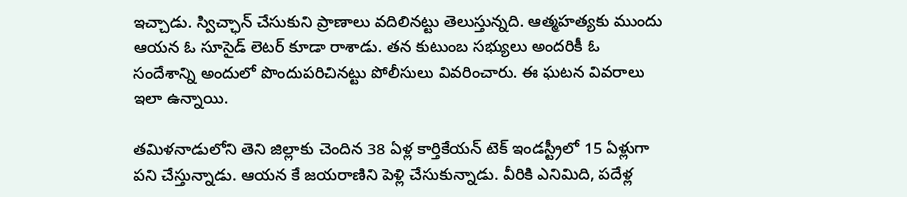ఇచ్చాడు. స్విచ్ఛాన్ చేసుకుని ప్రాణాలు వదిలినట్టు తెలుస్తున్నది. ఆత్మహత్యకు ముందు ఆయన ఓ సూసైడ్ లెటర్ కూడా రాశాడు. తన కుటుంబ సభ్యులు అందరికీ ఓ సందేశాన్ని అందులో పొందుపరిచినట్టు పోలీసులు వివరించారు. ఈ ఘటన వివరాలు ఇలా ఉన్నాయి.

తమిళనాడులోని తెని జిల్లాకు చెందిన 38 ఏళ్ల కార్తికేయన్ టెక్ ఇండస్ట్రీలో 15 ఏళ్లుగా పని చేస్తున్నాడు. ఆయన కే జయరాణిని పెళ్లి చేసుకున్నాడు. వీరికి ఎనిమిది, పదేళ్ల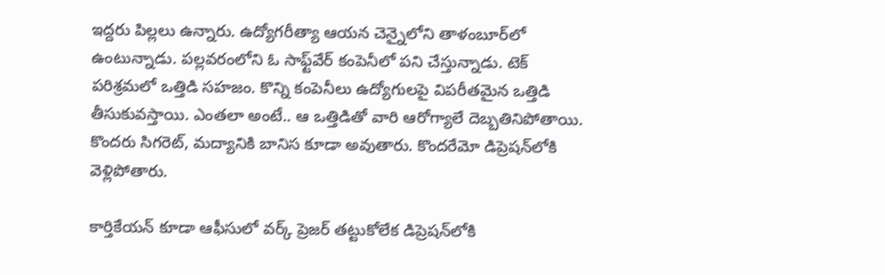ఇద్దరు పిల్లలు ఉన్నారు. ఉద్యోగరీత్యా ఆయన చెన్నైలోని తాళంబూర్‌లో ఉంటున్నాడు. పల్లవరంలోని ఓ సాఫ్ట్‌వేర్ కంపెనీలో పని చేస్తున్నాడు. టెక్ పరిశ్రమలో ఒత్తిడి సహజం. కొన్ని కంపెనీలు ఉద్యోగులపై విపరీతమైన ఒత్తిడి తీసుకువస్తాయి. ఎంతలా అంటే.. ఆ ఒత్తిడితో వారి ఆరోగ్యాలే దెబ్బతినిపోతాయి. కొందరు సిగరెట్, మద్యానికి బానిస కూడా అవుతారు. కొందరేమో డిప్రెషన్‌లోకి వెళ్లిపోతారు.

కార్తికేయన్ కూడా ఆఫీసులో వర్క్ ప్రెజర్ తట్టుకోలేక డిప్రెషన్‌లోకి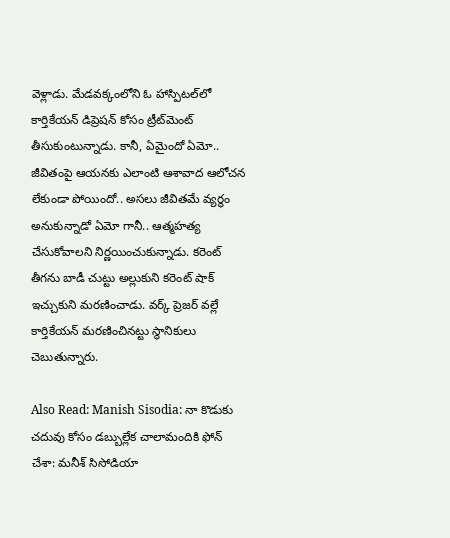వెళ్లాడు. మేడవక్కంలోని ఓ హాస్పిటల్‌లో కార్తికేయన్‌ డిప్రెషన్ కోసం ట్రీట్‌మెంట్ తీసుకుంటున్నాడు. కానీ, ఏమైందో ఏమో.. జీవితంపై ఆయనకు ఎలాంటి ఆశావాద ఆలోచన లేకుండా పోయిందో.. అసలు జీవితమే వ్యర్థం అనుకున్నాడో ఏమో గానీ.. ఆత్మహత్య చేసుకోవాలని నిర్ణయించుకున్నాడు. కరెంట్ తీగను బాడీ చుట్టు అల్లుకుని కరెంట్ షాక్ ఇచ్చుకుని మరణించాడు. వర్క్ ప్రెజర్ వల్లే కార్తికేయన్ మరణించినట్టు స్థానికులు చెబుతున్నారు.

Also Read: Manish Sisodia: నా కొడుకు చదువు కోసం డబ్బుల్లేక చాలామందికి ఫోన్ చేశా: మనీశ్ సిసోడియా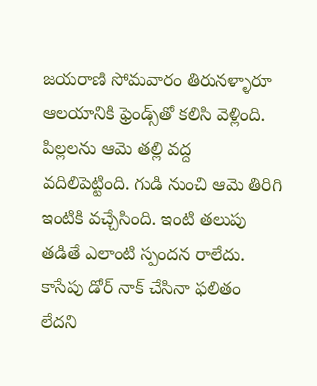జయరాణి సోమవారం తిరునళ్ళారూ ఆలయానికి ఫ్రెండ్స్‌తో కలిసి వెళ్లింది. పిల్లలను ఆమె తల్లి వద్ద వదిలిపెట్టింది. గుడి నుంచి ఆమె తిరిగి ఇంటికి వచ్చేసింది. ఇంటి తలుపు తడితే ఎలాంటి స్పందన రాలేదు. కాసేపు డోర్ నాక్ చేసినా ఫలితం లేదని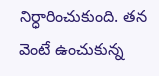నిర్ధారించుకుంది. తన వెంటే ఉంచుకున్న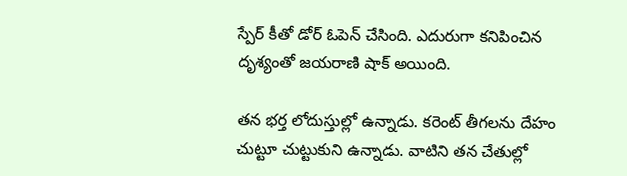స్పేర్ కీతో డోర్ ఓపెన్ చేసింది. ఎదురుగా కనిపించిన దృశ్యంతో జయరాణి షాక్ అయింది.

తన భర్త లోదుస్తుల్లో ఉన్నాడు. కరెంట్ తీగలను దేహం చుట్టూ చుట్టుకుని ఉన్నాడు. వాటిని తన చేతుల్లో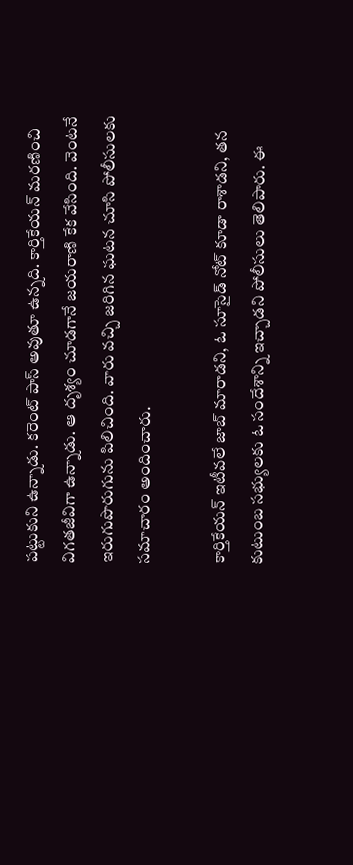పట్టుకుని ఉన్నాడు. కరెంట్ పాస్ అవుతూ ఉన్నది. కార్తికేయన్ మరణించి విగతజీవిగా ఉన్నాడు. ఆ దృశ్యం చూడగానే జయరాణి కేక వేసింది. వెంటనే ఇరుగుపొరుగును పిలిచింది. వారు వచ్చి జరిగిన ఘటన చూసి పోలీసులకు సమాచారం అందించారు.

కార్తికేయన్ ఇటీవలే జాబ్ మారాడని, ఓ సూసైడ్ నోట్ కూడా రాశాడని, తన కుటుంబ సభ్యులకు ఓ సందేశాన్ని ఇచ్చాడని పోలీసులు తెలిపారు. ఈ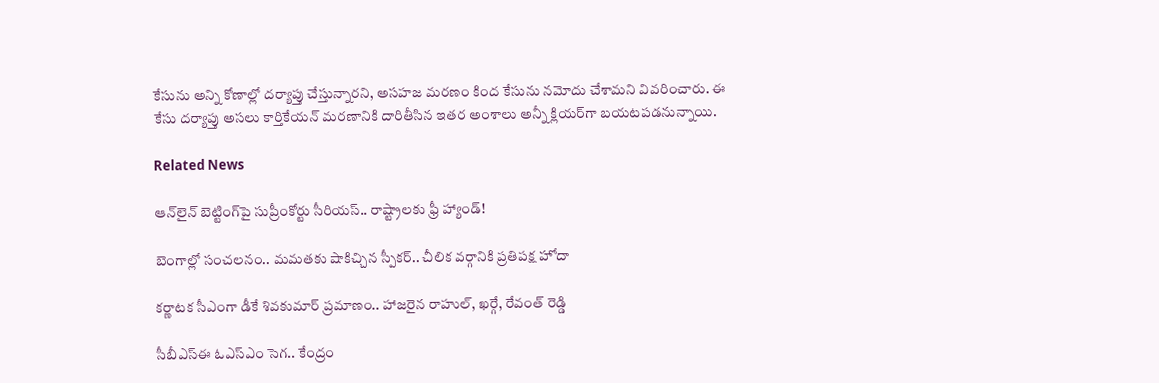కేసును అన్ని కోణాల్లో దర్యాప్తు చేస్తున్నారని, అసహజ మరణం కింద కేసును నమోదు చేశామని వివరించారు. ఈ కేసు దర్యాప్తు అసలు కార్తికేయన్ మరణానికి దారితీసిన ఇతర అంశాలు అన్నీ క్లియర్‌గా బయటపడనున్నాయి.

Related News

ఆన్‌లైన్ బెట్టింగ్‌పై సుప్రీంకోర్టు సీరియస్.. రాష్ట్రాలకు ఫ్రీ హ్యాండ్!

బెంగాల్లో సంచలనం.. మమతకు షాకిచ్చిన స్పీకర్.. చీలిక వర్గానికి ప్రతిపక్ష హోదా

కర్ణాటక సీఎంగా డీకే శివకుమార్‌ ప్రమాణం.. హాజరైన రాహుల్, ఖర్గే, రేవంత్ రెడ్డి

సీబీఎస్ఈ ఓఎస్ఎం సెగ.. కేంద్రం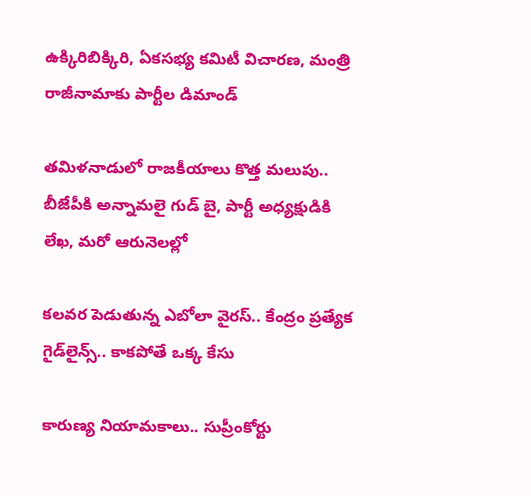ఉక్కిరిబిక్కిరి, ఏకసభ్య కమిటీ విచారణ, మంత్రి రాజీనామాకు పార్టీల డిమాండ్

తమిళనాడులో రాజకీయాలు కొత్త మలుపు.. బీజేపీకి అన్నామలై గుడ్ బై, పార్టీ అధ్యక్షుడికి లేఖ, మరో ఆరునెలల్లో

కలవర పెడుతున్న ఎబోలా వైరస్.. కేంద్రం ప్రత్యేక గైడ్‌లైన్స్.. కాకపోతే ఒక్క కేసు

కారుణ్య నియామకాలు.. సుప్రీంకోర్టు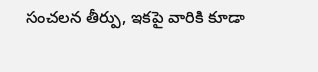సంచలన తీర్పు, ఇకపై వారికి కూడా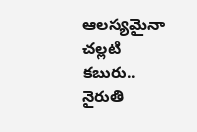ఆలస్యమైనా చల్లటి కబురు.. నైరుతి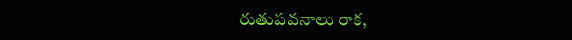రుతుపవనాలు రాక,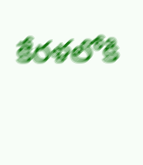కేరళలోకి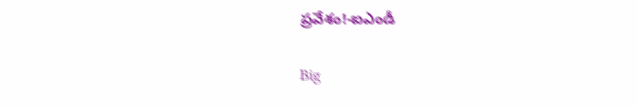ప్రవేశం!-ఐఎండీ

Big